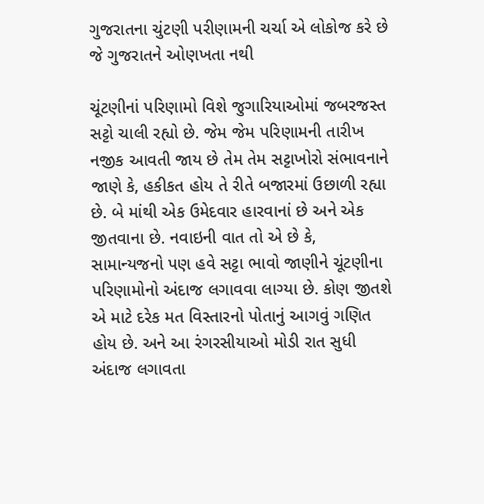ગુજરાતના ચુંટણી પરીણામની ચર્ચા એ લોકોજ કરે છે જે ગુજરાતને ઓણખતા નથી

ચૂંટણીનાં પરિણામો વિશે જુગારિયાઓમાં જબરજસ્ત સટ્ટો ચાલી રહ્યો છે. જેમ જેમ પરિણામની તારીખ નજીક આવતી જાય છે તેમ તેમ સટ્ટાખોરો સંભાવનાને જાણે કે, હકીકત હોય તે રીતે બજારમાં ઉછાળી રહ્યા છે. બે માંથી એક ઉમેદવાર હારવાનાં છે અને એક જીતવાના છે. નવાઇની વાત તો એ છે કે, સામાન્યજનો પણ હવે સટ્ટા ભાવો જાણીને ચૂંટણીના પરિણામોનો અંદાજ લગાવવા લાગ્યા છે. કોણ જીતશે એ માટે દરેક મત વિસ્તારનો પોતાનું આગવું ગણિત હોય છે. અને આ રંગરસીયાઓ મોડી રાત સુધી અંદાજ લગાવતા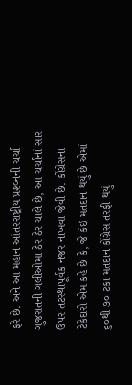ફરે છે. અને આ મહાન આંતરરાષ્ટ્રીય પ્રશ્વ્નની ચર્ચા ગુજરાતની ગલીઓમા ઠેર ઠેર ચાલે છે, આ ચર્ચાનાં સાર ઉપર તટસ્થાપૂર્વક નજર નાખવા જેવી છે. કોંગ્રેસના ટેકેદારો એમ કહે છે કે, જે કંઇ મતદાન થયું છે એમાં ૬૦થી ૭૦ ટકા મતદાન કોંગ્રેસ તરફી થયું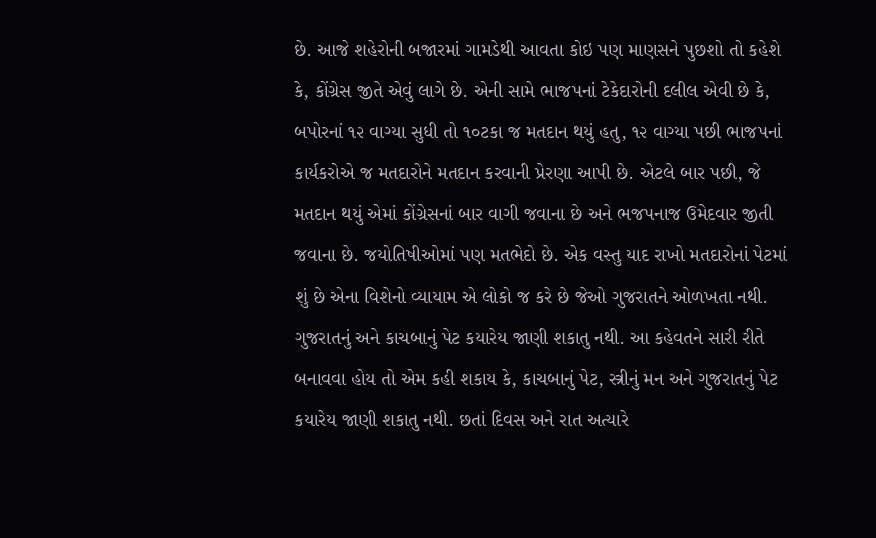છે. આજે શહેરોની બજારમાં ગામડેથી આવતા કોઇ પણ માણસને પુછશો તો કહેશે કે, કોંગ્રેસ જીતે એવું લાગે છે. એની સામે ભાજપનાં ટેકેદારોની દલીલ એવી છે કે, બપોરનાં ૧૨ વાગ્યા સુધી તો ૧૦ટકા જ મતદાન થયું હતુ, ૧૨ વાગ્યા પછી ભાજપનાં કાર્યકરોએ જ મતદારોને મતદાન કરવાની પ્રેરણા આપી છે. એટલે બાર પછી, જે મતદાન થયું એમાં કોંગ્રેસનાં બાર વાગી જવાના છે અને ભજપનાજ ઉમેદવાર જીતી જવાના છે. જયોતિષીઓમાં પણ મતભેદો છે. એક વસ્તુ યાદ રાખો મતદારોનાં પેટમાં શું છે એના વિશેનો વ્યાયામ એ લોકો જ કરે છે જેઓ ગુજરાતને ઓળખતા નથી. ગુજરાતનું અને કાચબાનું પેટ કયારેય જાણી શકાતુ નથી. આ કહેવતને સારી રીતે બનાવવા હોય તો એમ કહી શકાય કે, કાચબાનું પેટ, સ્ત્રીનું મન અને ગુજરાતનું પેટ કયારેય જાણી શકાતુ નથી. છતાં દિવસ અને રાત અત્યારે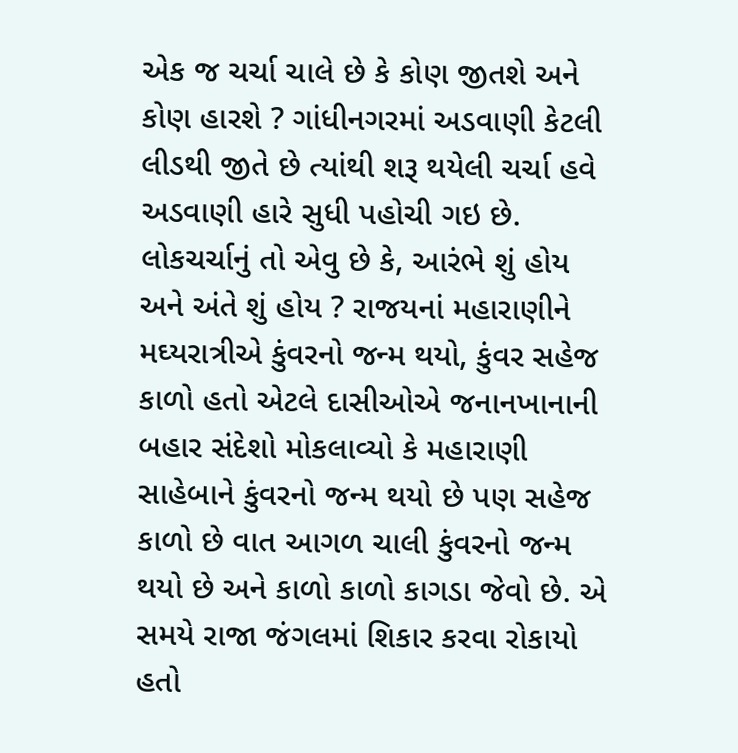એક જ ચર્ચા ચાલે છે કે કોણ જીતશે અને કોણ હારશે ? ગાંધીનગરમાં અડવાણી કેટલી લીડથી જીતે છે ત્યાંથી શરૂ થયેલી ચર્ચા હવે અડવાણી હારે સુધી પહોચી ગઇ છે. લોકચર્ચાનું તો એવુ છે કે, આરંભે શું હોય અને અંતે શું હોય ? રાજયનાં મહારાણીને મઘ્યરાત્રીએ કુંવરનો જન્મ થયો, કુંવર સહેજ કાળો હતો એટલે દાસીઓએ જનાનખાનાની બહાર સંદેશો મોકલાવ્યો કે મહારાણી સાહેબાને કુંવરનો જન્મ થયો છે પણ સહેજ કાળો છે વાત આગળ ચાલી કુંવરનો જન્મ થયો છે અને કાળો કાળો કાગડા જેવો છે. એ સમયે રાજા જંગલમાં શિકાર કરવા રોકાયો હતો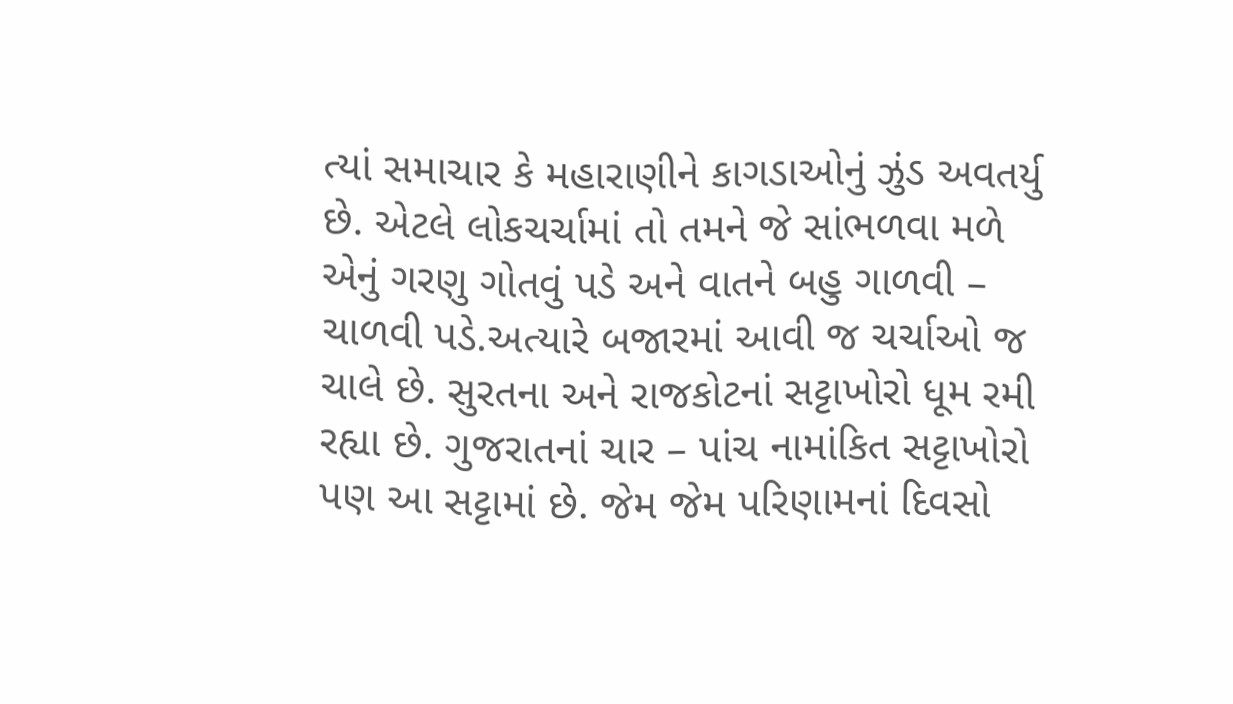ત્યાં સમાચાર કે મહારાણીને કાગડાઓનું ઝુંડ અવતર્યુ છે. એટલે લોકચર્ચામાં તો તમને જે સાંભળવા મળે એનું ગરણુ ગોતવું પડે અને વાતને બહુ ગાળવી – ચાળવી પડે.અત્યારે બજારમાં આવી જ ચર્ચાઓ જ ચાલે છે. સુરતના અને રાજકોટનાં સટ્ટાખોરો ધૂમ રમી રહ્યા છે. ગુજરાતનાં ચાર – પાંચ નામાંકિત સટ્ટાખોરો પણ આ સટ્ટામાં છે. જેમ જેમ પરિણામનાં દિવસો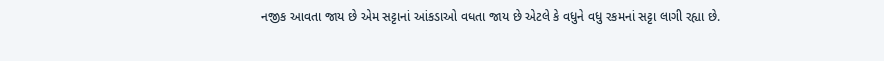નજીક આવતા જાય છે એમ સટ્ટાનાં આંકડાઓ વધતા જાય છે એટલે કે વધુને વધુ રકમનાં સટ્ટા લાગી રહ્યા છે.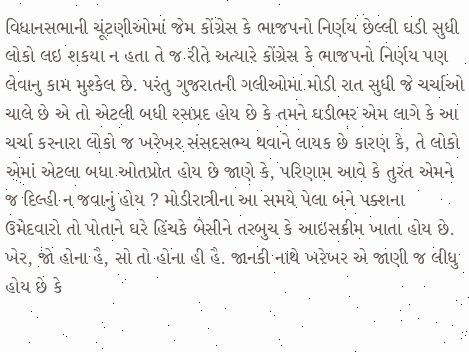વિધાનસભાની ચૂંટણીઓમાં જેમ કોંગ્રેસ કે ભાજપનો નિર્ણય છેલ્લી ઘડી સુધી લોકો લઇ શકયા ન હતા તે જ રીતે અત્યારે કોંગ્રેસ કે ભાજપનો નિર્ણય પણ લેવાનુ કામ મુશ્કેલ છે. પરંતુ ગુજરાતની ગલીઓમા મોડી રાત સુધી જે ચર્ચાઓ ચાલે છે એ તો એટલી બધી રસપ્રદ હોય છે કે તમને ઘડીભર એમ લાગે કે આ ચર્ચા કરનારા લોકો જ ખરેખર સંસદસભ્ય થવાને લાયક છે કારણ કે, તે લોકો એમાં એટલા બધા ઓતપ્રોત હોય છે જાણે કે, પરિણામ આવે કે તુરત એમને જ દિલ્હી ન જવાનું હોય ? મોડીરાત્રીના આ સમયે પેલા બંને પક્શના ઉમેદવારો તો પોતાને ઘરે હિંચકે બેસીને તરબુચ કે આઇસક્રીમ ખાતા હોય છે. ખેર, જો હોના હૈ, સો તો હોના હી હૈ. જાનકી નાથે ખરેખર એ જાણી જ લીધુ હોય છે કે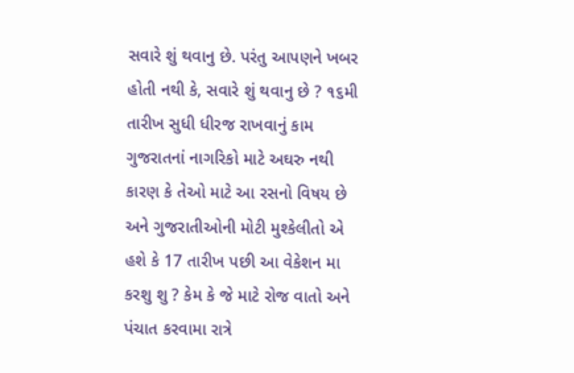સવારે શું થવાનુ છે. પરંતુ આપણને ખબર હોતી નથી કે, સવારે શું થવાનુ છે ? ૧૬મી તારીખ સુધી ધીરજ રાખવાનું કામ ગુજરાતનાં નાગરિકો માટે અઘરુ નથી કારણ કે તેઓ માટે આ રસનો વિષય છે અને ગુજરાતીઓની મોટી મુશ્કેલીતો એ હશે કે 17 તારીખ પછી આ વેકેશન મા કરશુ શુ ? કેમ કે જે માટે રોજ વાતો અને પંચાત કરવામા રાત્રે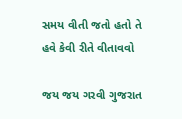સમય વીતી જતો હતો તે હવે કેવી રીતે વીતાવવો

જય જય ગરવી ગુજરાત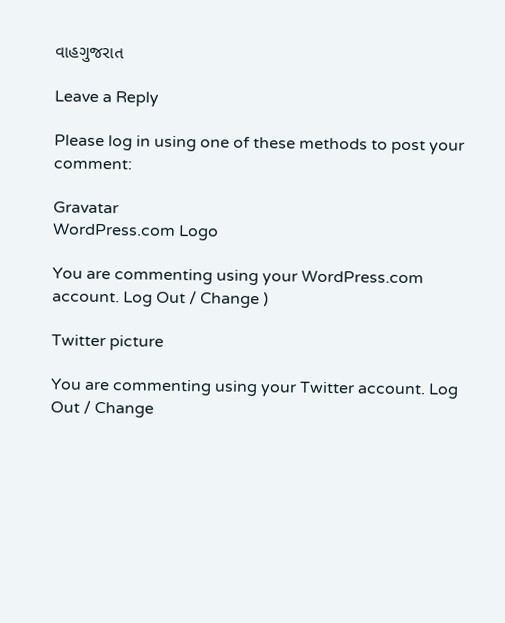વાહગુજરાત

Leave a Reply

Please log in using one of these methods to post your comment:

Gravatar
WordPress.com Logo

You are commenting using your WordPress.com account. Log Out / Change )

Twitter picture

You are commenting using your Twitter account. Log Out / Change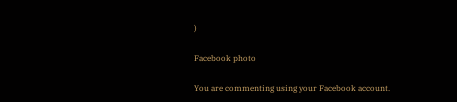)

Facebook photo

You are commenting using your Facebook account.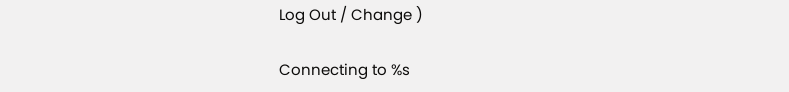Log Out / Change )

Connecting to %s